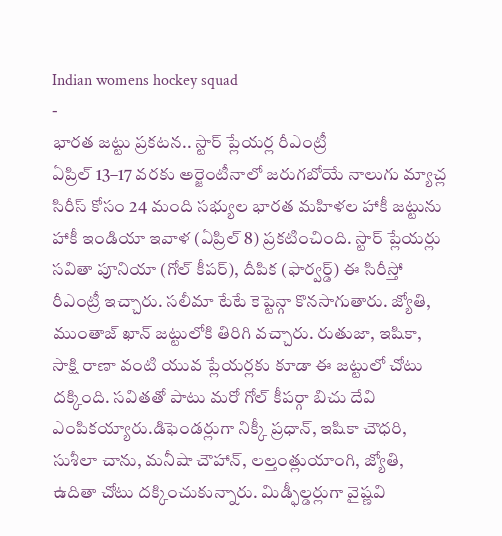Indian womens hockey squad
-
భారత జట్టు ప్రకటన.. స్టార్ ప్లేయర్ల రీఎంట్రీ
ఏప్రిల్ 13–17 వరకు అర్జెంటీనాలో జరుగబోయే నాలుగు మ్యాచ్ల సిరీస్ కోసం 24 మంది సభ్యుల భారత మహిళల హాకీ జట్టును హాకీ ఇండియా ఇవాళ (ఏప్రిల్ 8) ప్రకటించింది. స్టార్ ప్లేయర్లు సవితా పూనియా (గోల్ కీపర్), దీపిక (ఫార్వర్డ్) ఈ సిరీస్తో రీఎంట్రీ ఇచ్చారు. సలీమా టేటే కెప్టెన్గా కొనసాగుతారు. జ్యోతి, ముంతాజ్ ఖాన్ జట్టులోకి తిరిగి వచ్చారు. రుతుజా, ఇషికా, సాక్షి రాణా వంటి యువ ప్లేయర్లకు కూడా ఈ జట్టులో చోటు దక్కింది. సవితతో పాటు మరో గోల్ కీపర్గా బిచు దేవి ఎంపికయ్యారు.డిఫెండర్లుగా నిక్కీ ప్రధాన్, ఇషికా చౌధరి, సుశీలా చాను, మనీషా చౌహాన్, లల్తంత్లుయాంగి, జ్యోతి, ఉదితా చోటు దక్కించుకున్నారు. మిడ్ఫీల్డర్లుగా వైష్ణవి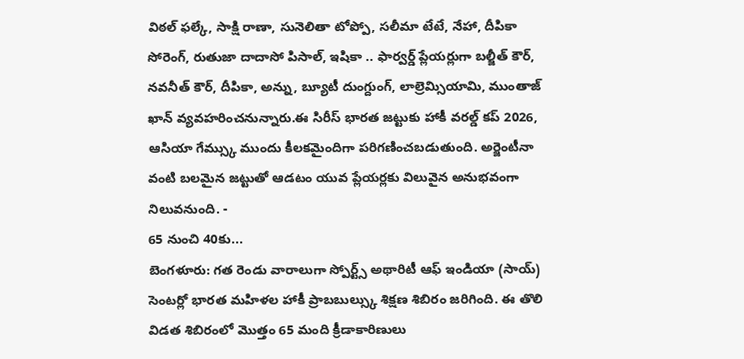విఠల్ ఫల్కే, సాక్షి రాణా, సునెలితా టోప్పో, సలీమా టేటే, నేహా, దీపికా సోరెంగ్, రుతుజా దాదాసో పిసాల్, ఇషికా .. ఫార్వర్డ్ ప్లేయర్లుగా బల్జీత్ కౌర్, నవనీత్ కౌర్, దీపికా, అన్ను, బ్యూటీ దుంగ్దుంగ్, లాల్రెమ్సియామి, ముంతాజ్ ఖాన్ వ్యవహరించనున్నారు.ఈ సిరీస్ భారత జట్టుకు హాకీ వరల్డ్ కప్ 2026, ఆసియా గేమ్స్కు ముందు కీలకమైందిగా పరిగణించబడుతుంది. అర్జెంటీనా వంటి బలమైన జట్టుతో ఆడటం యువ ప్లేయర్లకు విలువైన అనుభవంగా నిలువనుంది. -
65 నుంచి 40కు...
బెంగళూరు: గత రెండు వారాలుగా స్పోర్ట్స్ అథారిటీ ఆఫ్ ఇండియా (సాయ్) సెంటర్లో భారత మహిళల హాకీ ప్రాబబుల్స్కు శిక్షణ శిబిరం జరిగింది. ఈ తొలి విడత శిబిరంలో మొత్తం 65 మంది క్రీడాకారిణులు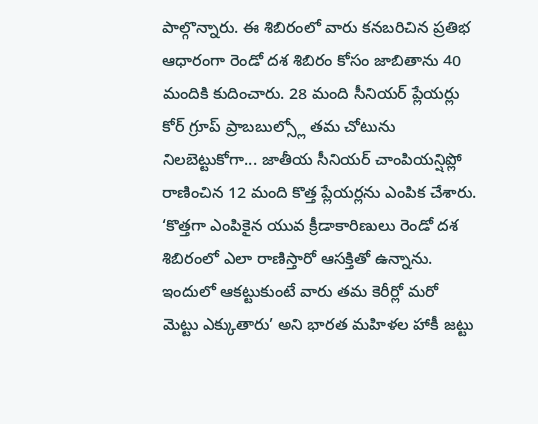పాల్గొన్నారు. ఈ శిబిరంలో వారు కనబరిచిన ప్రతిభ ఆధారంగా రెండో దశ శిబిరం కోసం జాబితాను 40 మందికి కుదించారు. 28 మంది సీనియర్ ప్లేయర్లు కోర్ గ్రూప్ ప్రాబబుల్స్లో తమ చోటును నిలబెట్టుకోగా... జాతీయ సీనియర్ చాంపియన్షిప్లో రాణించిన 12 మంది కొత్త ప్లేయర్లను ఎంపిక చేశారు. ‘కొత్తగా ఎంపికైన యువ క్రీడాకారిణులు రెండో దశ శిబిరంలో ఎలా రాణిస్తారో ఆసక్తితో ఉన్నాను. ఇందులో ఆకట్టుకుంటే వారు తమ కెరీర్లో మరో మెట్టు ఎక్కుతారు’ అని భారత మహిళల హాకీ జట్టు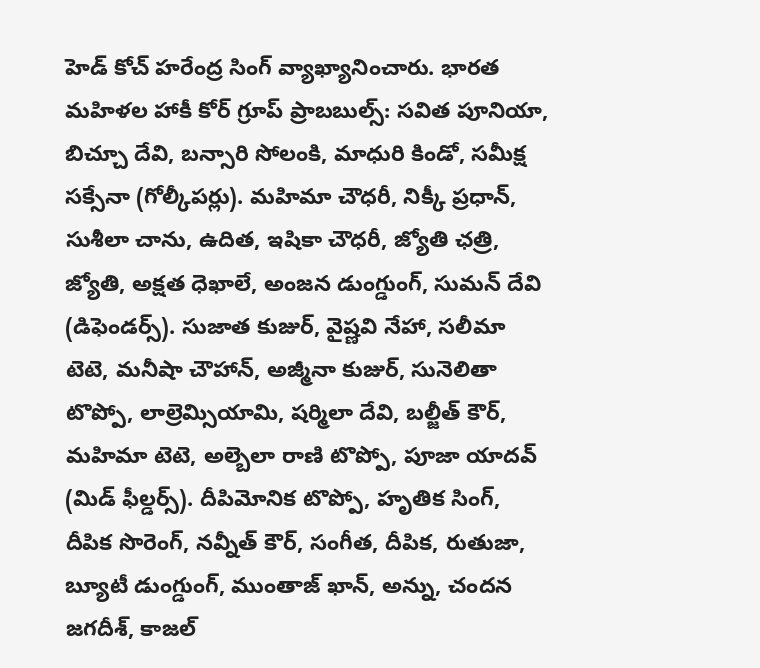హెడ్ కోచ్ హరేంద్ర సింగ్ వ్యాఖ్యానించారు. భారత మహిళల హాకీ కోర్ గ్రూప్ ప్రాబబుల్స్: సవిత పూనియా, బిచ్చూ దేవి, బన్సారి సోలంకి, మాధురి కిండో, సమీక్ష సక్సేనా (గోల్కీపర్లు). మహిమా చౌధరీ, నిక్కీ ప్రధాన్, సుశీలా చాను, ఉదిత, ఇషికా చౌధరీ, జ్యోతి ఛత్రి, జ్యోతి, అక్షత ధెఖాలే, అంజన డుంగ్డుంగ్, సుమన్ దేవి (డిఫెండర్స్). సుజాత కుజుర్, వైష్ణవి నేహా, సలీమా టెటె, మనీషా చౌహాన్, అజ్మీనా కుజుర్, సునెలితా టొప్పో, లాల్రెమ్సియామి, షర్మిలా దేవి, బల్జీత్ కౌర్, మహిమా టెటె, అల్బెలా రాణి టొప్పో, పూజా యాదవ్ (మిడ్ ఫీల్డర్స్). దీపిమోనిక టొప్పో, హృతిక సింగ్, దీపిక సొరెంగ్, నవ్నీత్ కౌర్, సంగీత, దీపిక, రుతుజా, బ్యూటీ డుంగ్డుంగ్, ముంతాజ్ ఖాన్, అన్ను, చందన జగదీశ్, కాజల్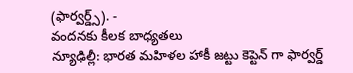(ఫార్వర్డ్స్). -
వందనకు కీలక బాధ్యతలు
న్యూఢిల్లీ: భారత మహిళల హాకీ జట్టు కెప్టెన్ గా ఫార్వర్డ్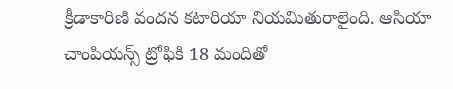క్రీడాకారిణి వందన కటారియా నియమితురాలైంది. ఆసియా చాంపియన్స్ ట్రోఫికి 18 మందితో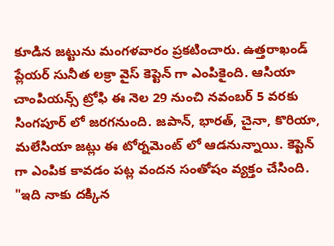కూడిన జట్టును మంగళవారం ప్రకటించారు. ఉత్తరాఖండ్ ప్లేయర్ సునీత లక్రా వైస్ కెప్టెన్ గా ఎంపికైంది. ఆసియా చాంపియన్స్ ట్రోఫి ఈ నెల 29 నుంచి నవంబర్ 5 వరకు సింగపూర్ లో జరగనుంది. జపాన్, భారత్, చైనా, కొరియా, మలేసియా జట్లు ఈ టోర్నమెంట్ లో ఆడనున్నాయి. కెప్టెన్ గా ఎంపిక కావడం పట్ల వందన సంతోషం వ్యక్తం చేసింది. "ఇది నాకు దక్కిన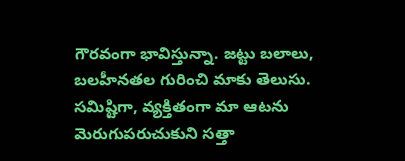గౌరవంగా భావిస్తున్నా. జట్టు బలాలు, బలహీనతల గురించి మాకు తెలుసు. సమిష్టిగా, వ్యక్తితంగా మా ఆటను మెరుగుపరుచుకుని సత్తా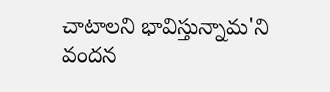చాటాలని భావిస్తున్నామ'ని వందన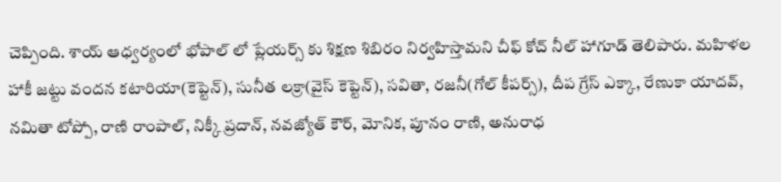చెప్పింది. శాయ్ ఆధ్వర్యంలో భోపాల్ లో ప్లేయర్స్ కు శిక్షణ శిబిరం నిర్వహిస్తామని చీఫ్ కోచ్ నీల్ హాగూడ్ తెలిపారు. మహిళల హాకీ జట్టు వందన కటారియా(కెప్టెన్), సునీత లక్రా(వైస్ కెప్టెన్), సవితా, రజనీ(గోల్ కీపర్స్), దీప గ్రేస్ ఎక్కా, రేణుకా యాదవ్, నమితా టోప్పో, రాణి రాంపాల్, నిక్కీ ప్రదాన్, నవజ్యోత్ కౌర్, మోనిక, పూనం రాణి, అనురాధ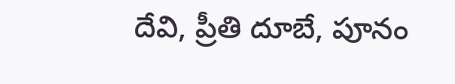దేవి, ప్రీతి దూబే, పూనం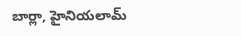బార్లా, హైనియలామ్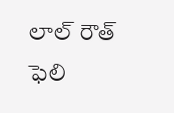లాల్ రౌత్ ఫెలి